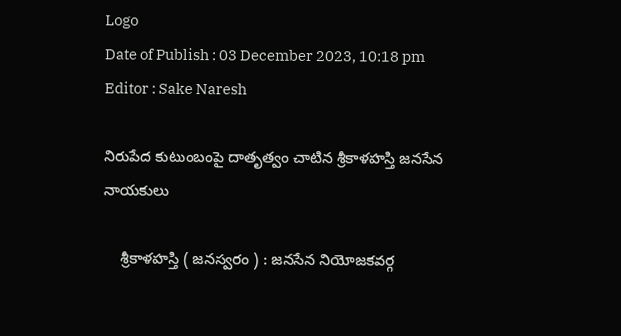Logo
Date of Publish : 03 December 2023, 10:18 pm
Editor : Sake Naresh

నిరుపేద కుటుంబంపై దాతృత్వం చాటిన శ్రీకాళహస్తి జనసేన నాయకులు

    శ్రీకాళహస్తి ( జనస్వరం ) : జనసేన నియోజకవర్గ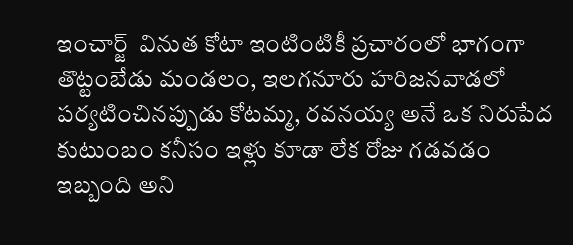ఇంచార్జ్  వినుత కోటా ఇంటింటికీ ప్రచారంలో భాగంగా తొట్టంబేడు మండలం, ఇలగనూరు హరిజనవాడలో పర్యటించినప్పుడు కోటమ్మ, రవనయ్య అనే ఒక నిరుపేద కుటుంబం కనీసం ఇళ్లు కూడా లేక రోజు గడవడం ఇబ్బంది అని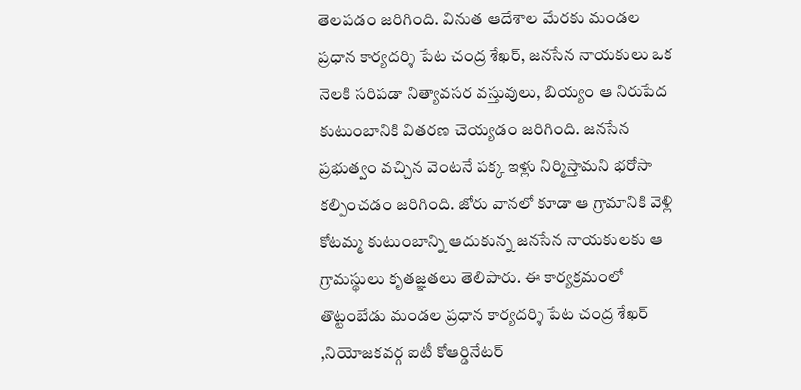తెలపడం జరిగింది. వినుత ఆదేశాల మేరకు మండల ప్రధాన కార్యదర్శి పేట చంద్ర శేఖర్, జనసేన నాయకులు ఒక నెలకి సరిపడా నిత్యావసర వస్తువులు, బియ్యం ఆ నిరుపేద కుటుంబానికి వితరణ చెయ్యడం జరిగింది. జనసేన ప్రభుత్వం వచ్చిన వెంటనే పక్క ఇళ్లు నిర్మిస్తామని భరోసా కల్పించడం జరిగింది. జోరు వానలో కూడా ఆ గ్రామానికి వెళ్లి కోటమ్మ కుటుంబాన్ని ఆదుకున్న జనసేన నాయకులకు ఆ గ్రామస్థులు కృతజ్ఞతలు తెలిపారు. ఈ కార్యక్రమంలో తొట్టంబేడు మండల ప్రధాన కార్యదర్శి పేట చంద్ర శేఖర్ ,నియోజకవర్గ ఐటీ కోఆర్డినేటర్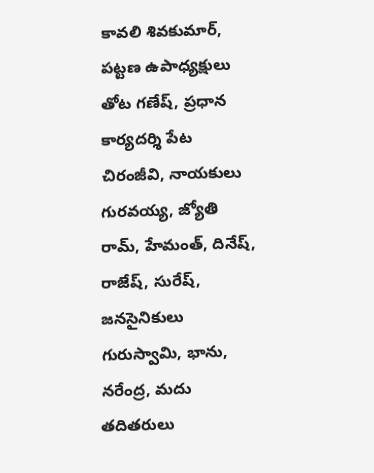కావలి శివకుమార్, పట్టణ ఉపాధ్యక్షులు తోట గణేష్, ప్రధాన కార్యదర్శి పేట చిరంజీవి, నాయకులు గురవయ్య, జ్యోతి రామ్, హేమంత్, దినేష్, రాజేష్, సురేష్, జనసైనికులు గురుస్వామి, భాను, నరేంద్ర, మదు తదితరులు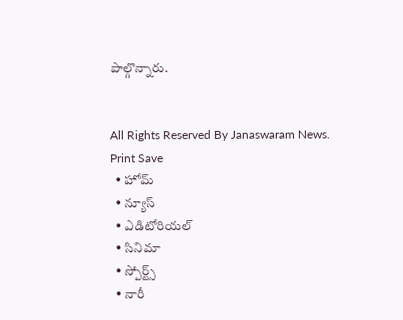పాల్గొన్నారు.


All Rights Reserved By Janaswaram News.
Print Save
  • హోమ్
  • న్యూస్
  • ఎడిటోరియల్
  • సినిమా
  • స్పోర్ట్స్
  • నారీ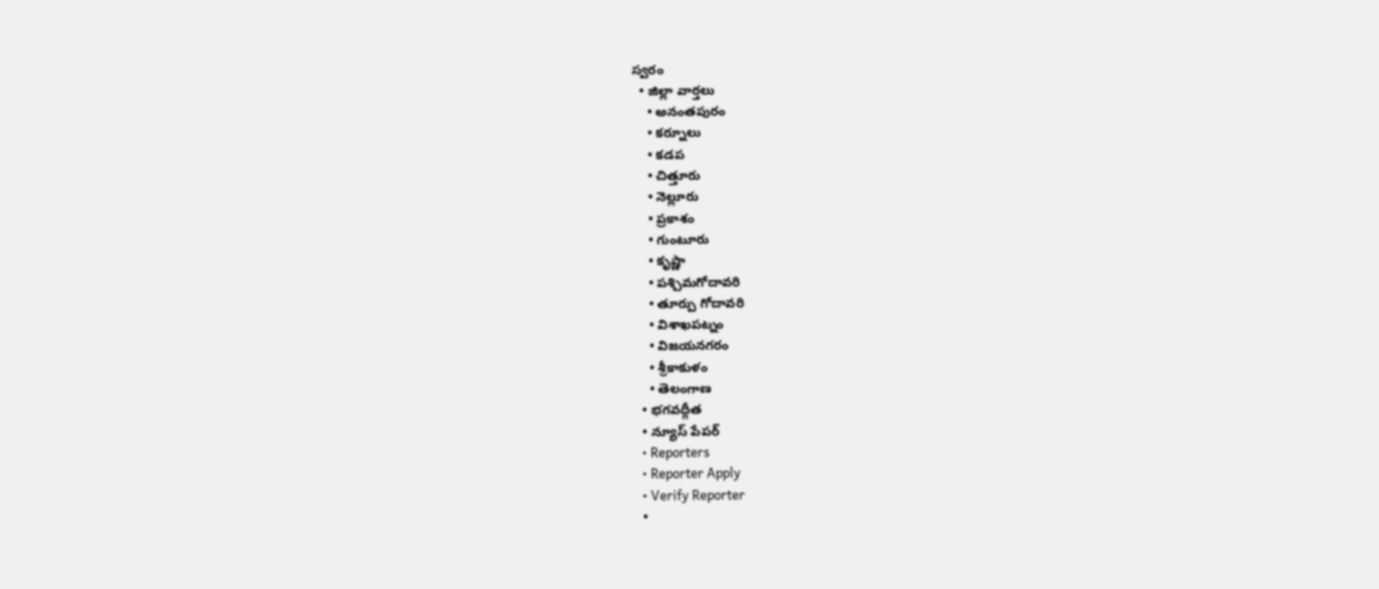స్వరం
  • జిల్లా వార్తలు
    • అనంతపురం
    • కర్నూలు
    • కడప
    • చిత్తూరు
    • నెల్లూరు
    • ప్రకాశం
    • గుంటూరు
    • కృష్ణా
    • పశ్చిమగోదావరి
    • తూర్పు గోదావరి
    • విశాఖపట్నం
    • విజయనగరం
    • శ్రీకాకుళం
    • తెలంగాణ
  • భగవద్గీత
  • న్యూస్ పేపర్
  • Reporters
  • Reporter Apply
  • Verify Reporter
  •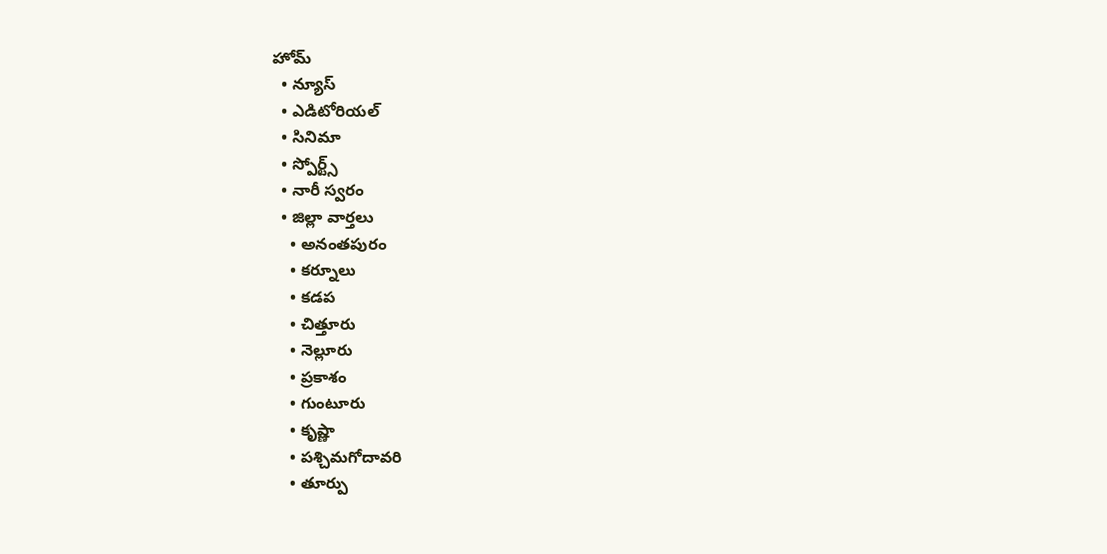హోమ్
  • న్యూస్
  • ఎడిటోరియల్
  • సినిమా
  • స్పోర్ట్స్
  • నారీ స్వరం
  • జిల్లా వార్తలు
    • అనంతపురం
    • కర్నూలు
    • కడప
    • చిత్తూరు
    • నెల్లూరు
    • ప్రకాశం
    • గుంటూరు
    • కృష్ణా
    • పశ్చిమగోదావరి
    • తూర్పు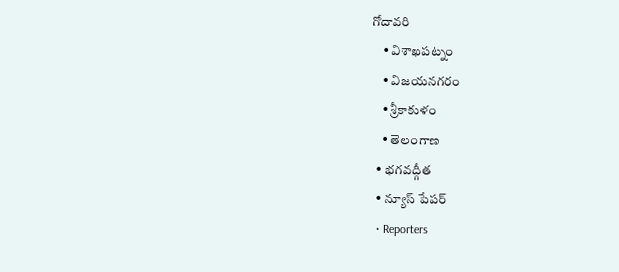గోదావరి
    • విశాఖపట్నం
    • విజయనగరం
    • శ్రీకాకుళం
    • తెలంగాణ
  • భగవద్గీత
  • న్యూస్ పేపర్
  • Reporters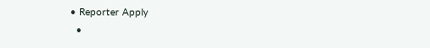• Reporter Apply
  •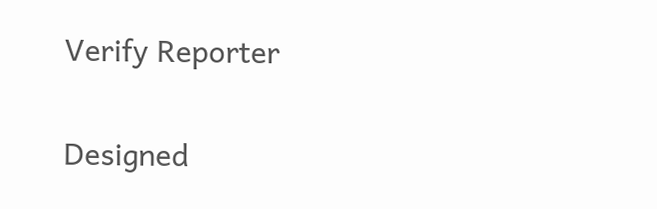Verify Reporter

Designed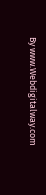By www.Webdigitalway.com